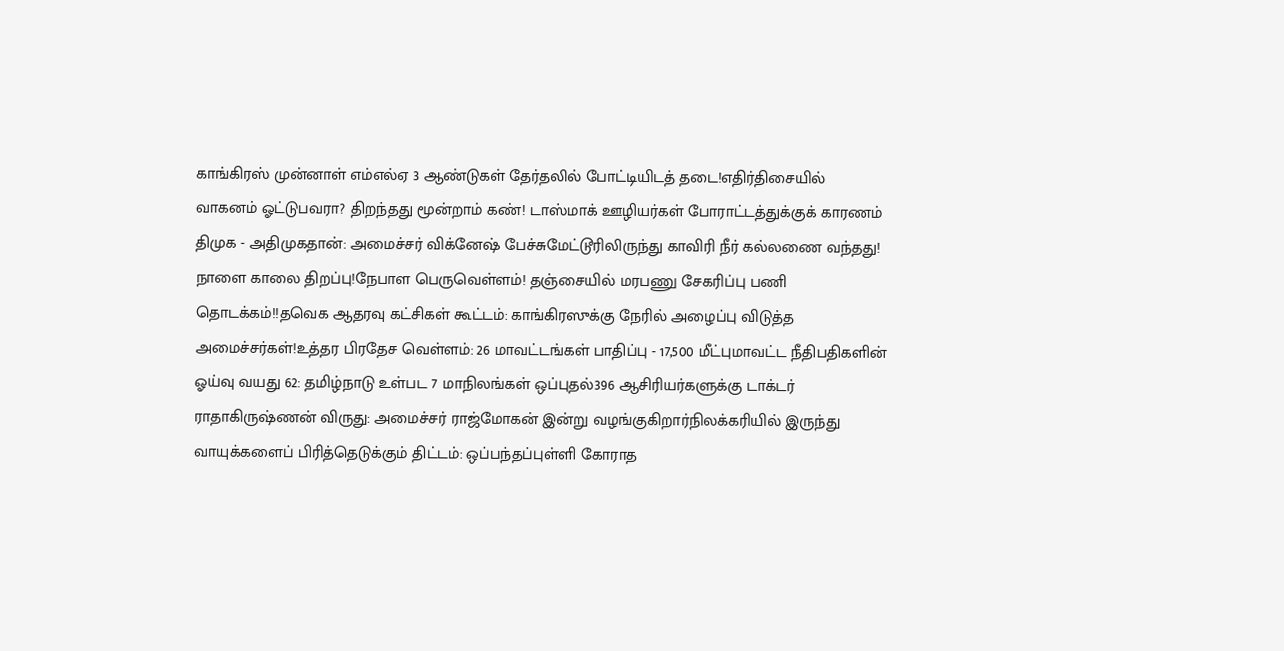காங்கிரஸ் முன்னாள் எம்எல்ஏ 3 ஆண்டுகள் தேர்தலில் போட்டியிடத் தடை!எதிர்திசையில் வாகனம் ஓட்டுபவரா? திறந்தது மூன்றாம் கண்! டாஸ்மாக் ஊழியர்கள் போராட்டத்துக்குக் காரணம் திமுக - அதிமுகதான்: அமைச்சர் விக்னேஷ் பேச்சுமேட்டூரிலிருந்து காவிரி நீர் கல்லணை வந்தது! நாளை காலை திறப்பு!நேபாள பெருவெள்ளம்! தஞ்சையில் மரபணு சேகரிப்பு பணி தொடக்கம்!!தவெக ஆதரவு கட்சிகள் கூட்டம்: காங்கிரஸுக்கு நேரில் அழைப்பு விடுத்த அமைச்சர்கள்!உத்தர பிரதேச வெள்ளம்: 26 மாவட்டங்கள் பாதிப்பு - 17,500 மீட்புமாவட்ட நீதிபதிகளின் ஓய்வு வயது 62: தமிழ்நாடு உள்பட 7 மாநிலங்கள் ஒப்புதல்396 ஆசிரியர்களுக்கு டாக்டர் ராதாகிருஷ்ணன் விருது: அமைச்சர் ராஜ்மோகன் இன்று வழங்குகிறார்நிலக்கரியில் இருந்து வாயுக்களைப் பிரித்தெடுக்கும் திட்டம்: ஒப்பந்தப்புள்ளி கோராத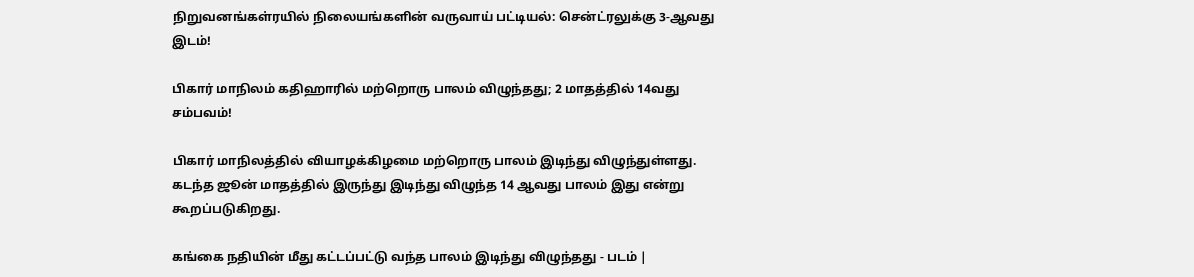நிறுவனங்கள்ரயில் நிலையங்களின் வருவாய் பட்டியல்: சென்ட்ரலுக்கு 3-ஆவது இடம்!

பிகார் மாநிலம் கதிஹாரில் மற்றொரு பாலம் விழுந்தது; 2 மாதத்தில் 14வது சம்பவம்!

பிகார் மாநிலத்தில் வியாழக்கிழமை மற்றொரு பாலம் இடிந்து விழுந்துள்ளது. கடந்த ஜூன் மாதத்தில் இருந்து இடிந்து விழுந்த 14 ஆவது பாலம் இது என்று கூறப்படுகிறது.

கங்கை நதியின் மீது கட்டப்பட்டு வந்த பாலம் இடிந்து விழுந்தது - படம் |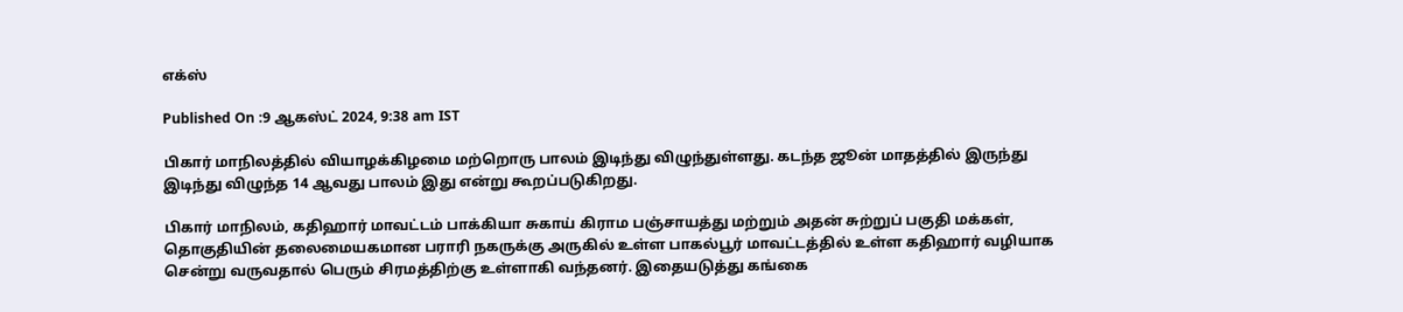எக்ஸ்

Published On :9 ஆகஸ்ட் 2024, 9:38 am IST

பிகார் மாநிலத்தில் வியாழக்கிழமை மற்றொரு பாலம் இடிந்து விழுந்துள்ளது. கடந்த ஜூன் மாதத்தில் இருந்து இடிந்து விழுந்த 14 ஆவது பாலம் இது என்று கூறப்படுகிறது.

பிகார் மாநிலம், கதிஹார் மாவட்டம் பாக்கியா சுகாய் கிராம பஞ்சாயத்து மற்றும் அதன் சுற்றுப் பகுதி மக்கள், தொகுதியின் தலைமையகமான பராரி நகருக்கு அருகில் உள்ள பாகல்பூர் மாவட்டத்தில் உள்ள கதிஹார் வழியாக சென்று வருவதால் பெரும் சிரமத்திற்கு உள்ளாகி வந்தனர். இதையடுத்து கங்கை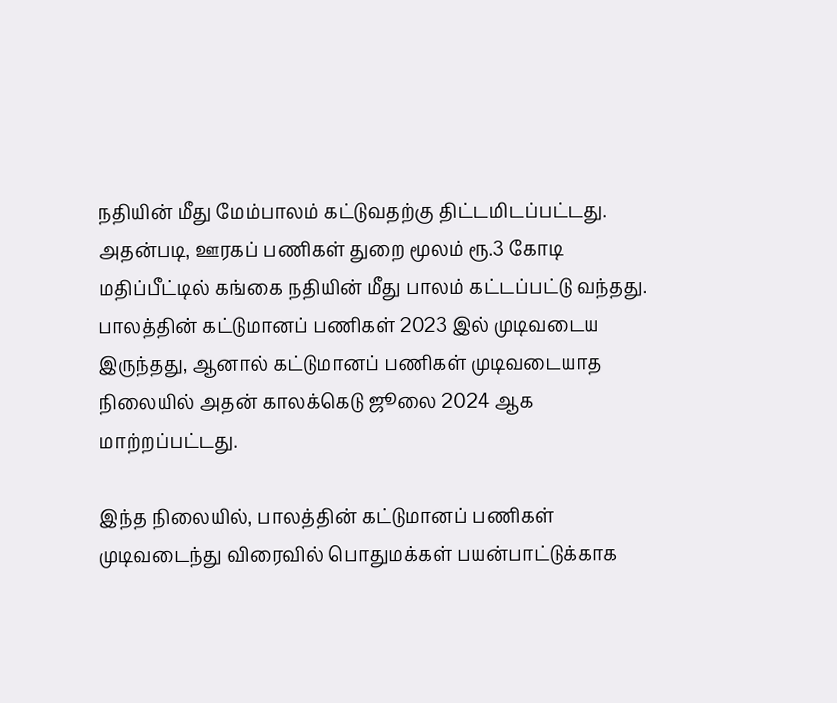நதியின் மீது மேம்பாலம் கட்டுவதற்கு திட்டமிடப்பட்டது. அதன்படி, ஊரகப் பணிகள் துறை மூலம் ரூ.3 கோடி மதிப்பீட்டில் கங்கை நதியின் மீது பாலம் கட்டப்பட்டு வந்தது. பாலத்தின் கட்டுமானப் பணிகள் 2023 இல் முடிவடைய இருந்தது, ஆனால் கட்டுமானப் பணிகள் முடிவடையாத நிலையில் அதன் காலக்கெடு ஜூலை 2024 ஆக மாற்றப்பட்டது.

இந்த நிலையில், பாலத்தின் கட்டுமானப் பணிகள் முடிவடைந்து விரைவில் பொதுமக்கள் பயன்பாட்டுக்காக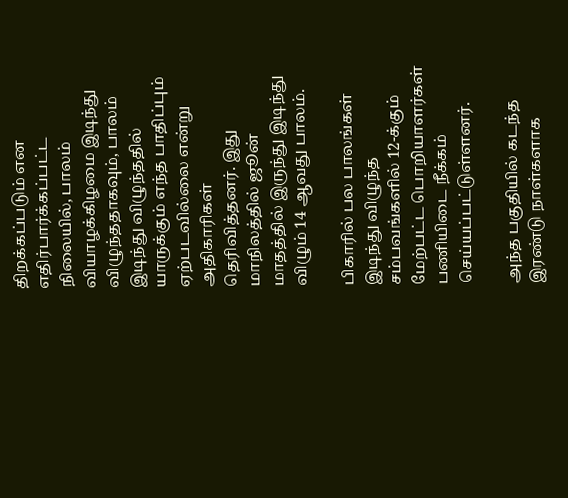திறக்கப்படும் என எதிர்பார்க்கப்பட்ட நிலையில், பாலம் வியாழக்கிழமை இடிந்து விழுந்ததாகவும், பாலம் இடிந்து விழுந்ததில் யாருக்கும் எந்த பாதிப்பும் ஏற்படவில்லை என்று அதிகாரிகள் தெரிவித்தனர். இது மாநிலத்தில் ஜூன் மாதத்தில் இருந்து இடிந்து விழும் 14 ஆவது பாலம்.

பிகாரில் பல பாலங்கள் இடிந்து விழுந்த சம்பவங்களில் 12-க்கும் மேற்பட்ட பொறியாளர்கள் பணியிடை நீக்கம் செய்யப்பட்டுள்ளனர்.

அந்த பகுதியில் கடந்த இரண்டு நாள்களாக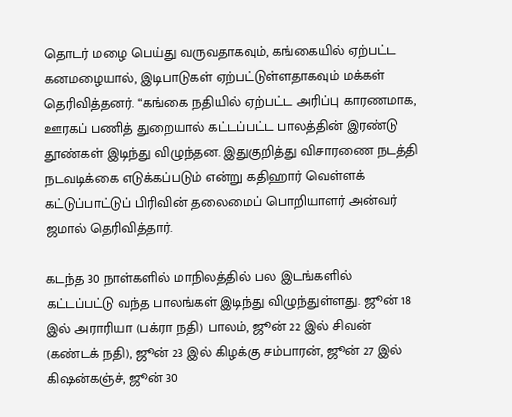தொடர் மழை பெய்து வருவதாகவும், கங்கையில் ஏற்பட்ட கனமழையால், இடிபாடுகள் ஏற்பட்டுள்ளதாகவும் மக்கள் தெரிவித்தனர். “கங்கை நதியில் ஏற்பட்ட அரிப்பு காரணமாக, ஊரகப் பணித் துறையால் கட்டப்பட்ட பாலத்தின் இரண்டு தூண்கள் இடிந்து விழுந்தன. இதுகுறித்து விசாரணை நடத்தி நடவடிக்கை எடுக்கப்படும் என்று கதிஹார் வெள்ளக் கட்டுப்பாட்டுப் பிரிவின் தலைமைப் பொறியாளர் அன்வர் ஜமால் தெரிவித்தார்.

கடந்த 30 நாள்களில் மாநிலத்தில் பல இடங்களில் கட்டப்பட்டு வந்த பாலங்கள் இடிந்து விழுந்துள்ளது. ஜூன் 18 இல் அராரியா (பக்ரா நதி) பாலம், ஜூன் 22 இல் சிவன் (கண்டக் நதி), ஜூன் 23 இல் கிழக்கு சம்பாரன், ஜூன் 27 இல் கிஷன்கஞ்ச், ஜூன் 30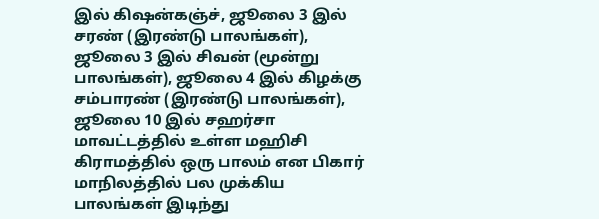இல் கிஷன்கஞ்ச், ஜூலை 3 இல் சரண் (இரண்டு பாலங்கள்), ஜூலை 3 இல் சிவன் (மூன்று பாலங்கள்), ஜூலை 4 இல் கிழக்கு சம்பாரண் (இரண்டு பாலங்கள்), ஜூலை 10 இல் சஹர்சா மாவட்டத்தில் உள்ள மஹிசி கிராமத்தில் ஒரு பாலம் என பிகார் மாநிலத்தில் பல முக்கிய பாலங்கள் இடிந்து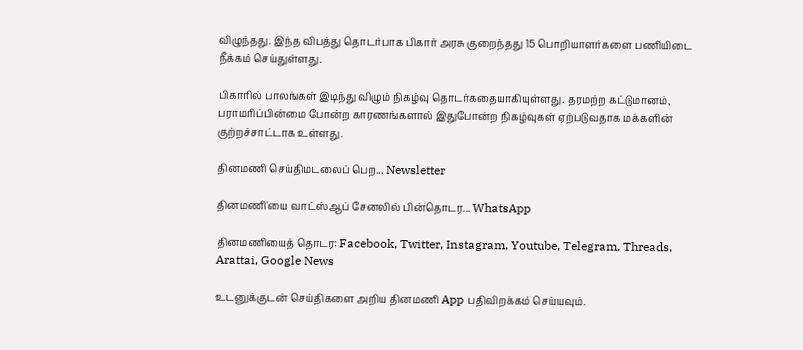விழுந்தது. இந்த விபத்து தொடர்பாக பிகார் அரசு குறைந்தது 15 பொறியாளர்களை பணியிடை நீக்கம் செய்துள்ளது.

பிகாரில் பாலங்கள் இடிந்து விழும் நிகழ்வு தொடர்கதையாகியுள்ளது. தரமற்ற கட்டுமானம், பராமரிப்பின்மை போன்ற காரணங்களால் இதுபோன்ற நிகழ்வுகள் ஏற்படுவதாக மக்களின் குற்றச்சாட்டாக உள்ளது.

தினமணி செய்திமடலைப் பெற... Newsletter

தினமணி'யை வாட்ஸ்ஆப் சேனலில் பின்தொடர... WhatsApp

தினமணியைத் தொடர: Facebook, Twitter, Instagram, Youtube, Telegram, Threads, Arattai, Google News

உடனுக்குடன் செய்திகளை அறிய தினமணி App பதிவிறக்கம் செய்யவும்.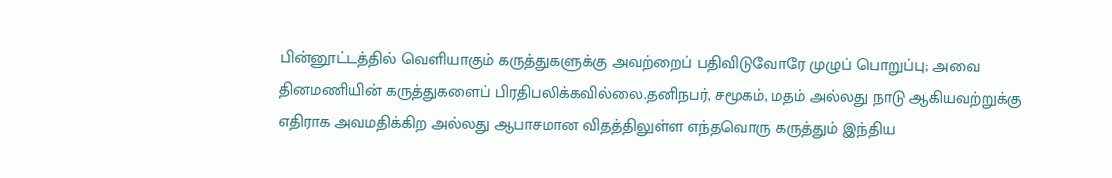பின்னூட்டத்தில் வெளியாகும் கருத்துகளுக்கு அவற்றைப் பதிவிடுவோரே முழுப் பொறுப்பு; அவை தினமணியின் கருத்துகளைப் பிரதிபலிக்கவில்லை.தனிநபர், சமூகம், மதம் அல்லது நாடு ஆகியவற்றுக்கு எதிராக அவமதிக்கிற அல்லது ஆபாசமான விதத்திலுள்ள எந்தவொரு கருத்தும் இந்திய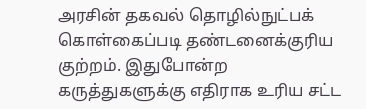அரசின் தகவல் தொழில்நுட்பக் கொள்கைப்படி தண்டனைக்குரிய குற்றம். இதுபோன்ற கருத்துகளுக்கு எதிராக உரிய சட்ட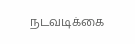நடவடிக்கை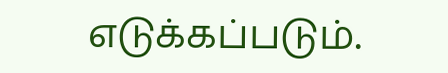எடுக்கப்படும்.